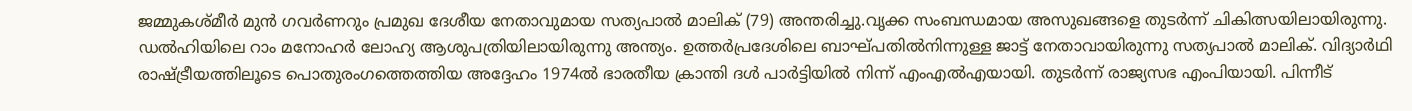ജമ്മുകശ്മീർ മുൻ ഗവർണറും പ്രമുഖ ദേശീയ നേതാവുമായ സത്യപാൽ മാലിക് (79) അന്തരിച്ചു.വൃക്ക സംബന്ധമായ അസുഖങ്ങളെ തുടർന്ന് ചികിത്സയിലായിരുന്നു. ഡൽഹിയിലെ റാം മനോഹർ ലോഹ്യ ആശുപത്രിയിലായിരുന്നു അന്ത്യം. ഉത്തർപ്രദേശിലെ ബാഘ്പതിൽനിന്നുള്ള ജാട്ട് നേതാവായിരുന്നു സത്യപാൽ മാലിക്. വിദ്യാർഥി രാഷ്ട്രീയത്തിലൂടെ പൊതുരംഗത്തെത്തിയ അദ്ദേഹം 1974ൽ ഭാരതീയ ക്രാന്തി ദൾ പാർട്ടിയിൽ നിന്ന് എംഎൽഎയായി. തുടർന്ന് രാജ്യസഭ എംപിയായി. പിന്നീട്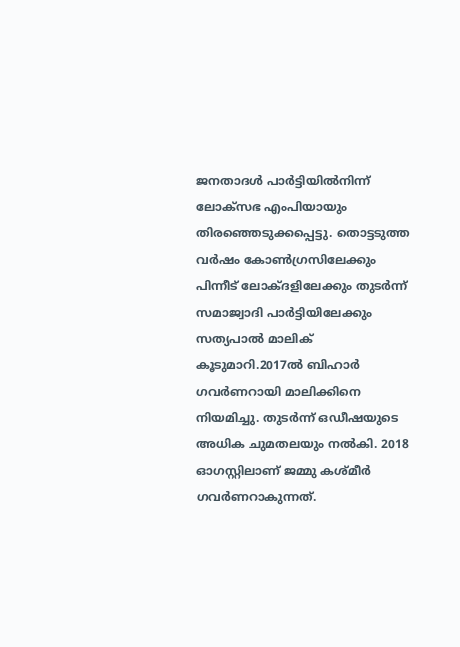ജനതാദൾ പാർട്ടിയിൽനിന്ന് ലോക്സഭ എംപിയായും തിരഞ്ഞെടുക്കപ്പെട്ടു. തൊട്ടടുത്ത വർഷം കോൺഗ്രസിലേക്കും പിന്നീട് ലോക്ദളിലേക്കും തുടർന്ന് സമാജ്വാദി പാർട്ടിയിലേക്കും സത്യപാൽ മാലിക് കൂടുമാറി.2017ൽ ബിഹാർ ഗവർണറായി മാലിക്കിനെ നിയമിച്ചു. തുടർന്ന് ഒഡീഷയുടെ അധിക ചുമതലയും നൽകി. 2018 ഓഗസ്റ്റിലാണ് ജമ്മു കശ്മീർ ഗവർണറാകുന്നത്.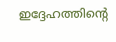ഇദ്ദേഹത്തിന്റെ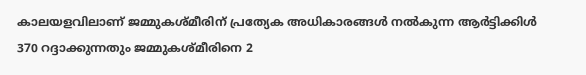കാലയളവിലാണ് ജമ്മുകശ്മീരിന് പ്രത്യേക അധികാരങ്ങൾ നൽകുന്ന ആർട്ടിക്കിൾ 370 റദ്ദാക്കുന്നതും ജമ്മുകശ്മീരിനെ 2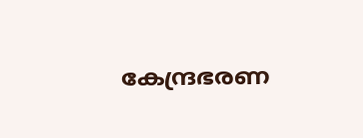കേന്ദ്രഭരണ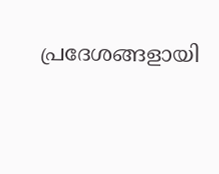പ്രദേശങ്ങളായി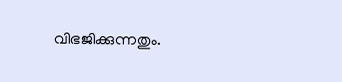വിഭജിക്കുന്നതും.